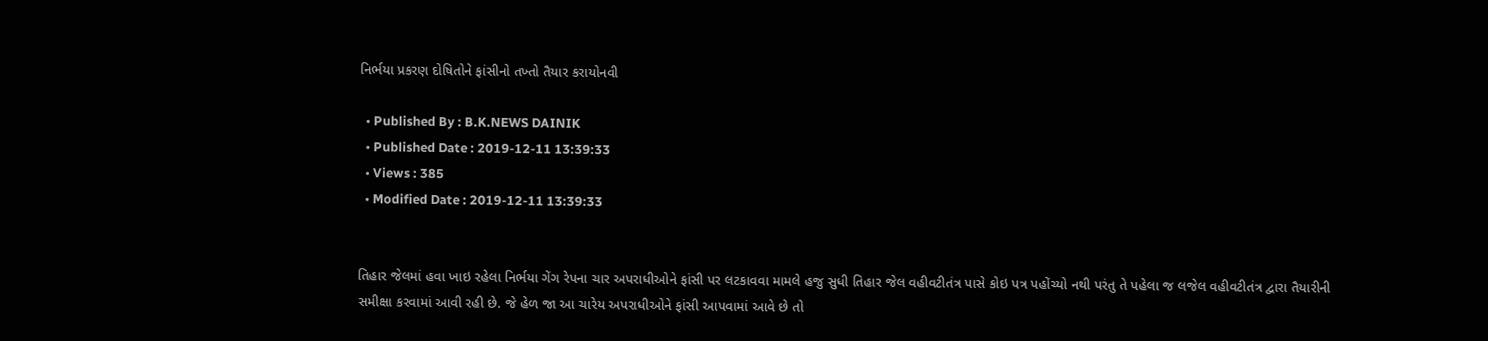નિર્ભયા પ્રકરણ દોષિતોને ફાંસીનો તખ્તો તૈયાર કરાયોનવી

  • Published By : B.K.NEWS DAINIK
  • Published Date : 2019-12-11 13:39:33
  • Views : 385
  • Modified Date : 2019-12-11 13:39:33


તિહાર જેલમાં હવા ખાઇ રહેલા નિર્ભયા ગેંગ રેપના ચાર અપરાધીઓને ફાંસી પર લટકાવવા મામલે હજુ સુધી તિહાર જેલ વહીવટીતંત્ર પાસે કોઇ પત્ર પહોંચ્યો નથી પરંતુ તે પહેલા જ લજેલ વહીવટીતંત્ર દ્વારા તૈયારીની સમીક્ષા કરવામાં આવી રહી છે. જે હેળ જા આ ચારેય અપરાધીઓને ફાંસી આપવામાં આવે છે તો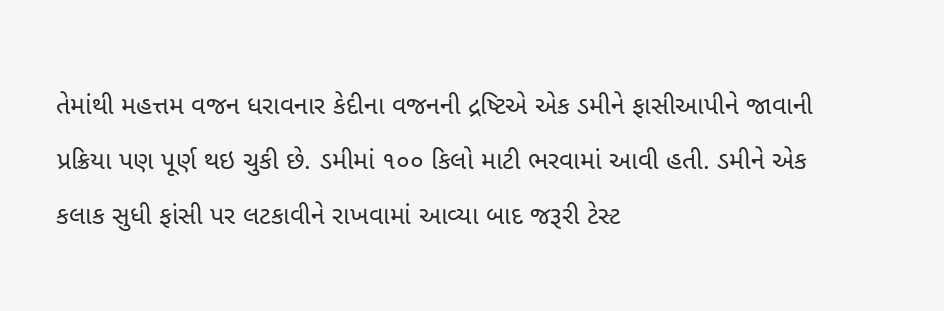તેમાંથી મહત્તમ વજન ધરાવનાર કેદીના વજનની દ્રષ્ટિએ એક ડમીને ફાસીઆપીને જાવાની પ્રક્રિયા પણ પૂર્ણ થઇ ચુકી છે. ડમીમાં ૧૦૦ કિલો માટી ભરવામાં આવી હતી. ડમીને એક કલાક સુધી ફાંસી પર લટકાવીને રાખવામાં આવ્યા બાદ જરૂરી ટેસ્ટ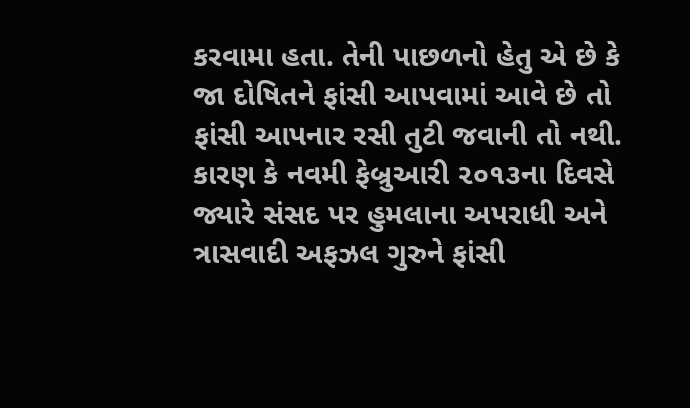કરવામા હતા. તેની પાછળનો હેતુ એ છે કે જા દોષિતને ફાંસી આપવામાં આવે છે તો ફાંસી આપનાર રસી તુટી જવાની તો નથી. કારણ કે નવમી ફેબ્રુઆરી ૨૦૧૩ના દિવસે જ્યારે સંસદ પર હુમલાના અપરાધી અને ત્રાસવાદી અફઝલ ગુરુને ફાંસી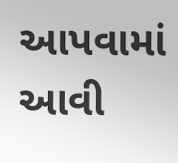આપવામાં આવી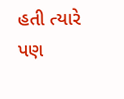હતી ત્યારે પણ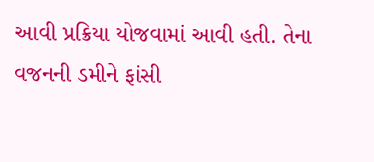આવી પ્રક્રિયા યોજવામાં આવી હતી. તેના વજનની ડમીને ફાંસી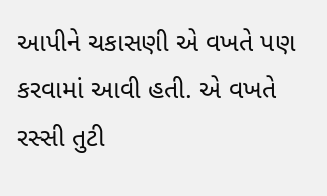આપીને ચકાસણી એ વખતે પણ કરવામાં આવી હતી. એ વખતે રસ્સી તુટી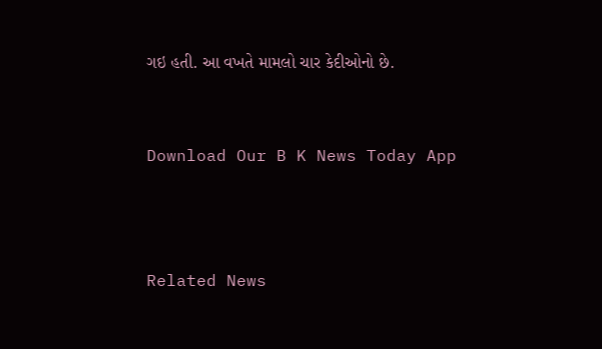ગઇ હતી. આ વખતે મામલો ચાર કેદીઓનો છે.


Download Our B K News Today App



Related News